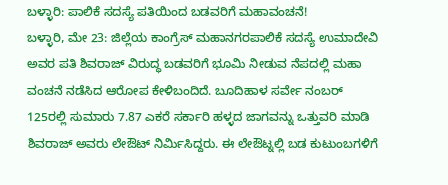ಬಳ್ಳಾರಿ: ಪಾಲಿಕೆ ಸದಸ್ಯೆ ಪತಿಯಿಂದ ಬಡವರಿಗೆ ಮಹಾವಂಚನೆ!
ಬಳ್ಳಾರಿ, ಮೇ 23: ಜಿಲ್ಲೆಯ ಕಾಂಗ್ರೆಸ್ ಮಹಾನಗರಪಾಲಿಕೆ ಸದಸ್ಯೆ ಉಮಾದೇವಿ ಅವರ ಪತಿ ಶಿವರಾಜ್ ವಿರುದ್ಧ ಬಡವರಿಗೆ ಭೂಮಿ ನೀಡುವ ನೆಪದಲ್ಲಿ ಮಹಾ ವಂಚನೆ ನಡೆಸಿದ ಆರೋಪ ಕೇಳಿಬಂದಿದೆ. ಬೂದಿಹಾಳ ಸರ್ವೇ ನಂಬರ್ 125ರಲ್ಲಿ ಸುಮಾರು 7.87 ಎಕರೆ ಸರ್ಕಾರಿ ಹಳ್ಳದ ಜಾಗವನ್ನು ಒತ್ತುವರಿ ಮಾಡಿ ಶಿವರಾಜ್ ಅವರು ಲೇಔಟ್ ನಿರ್ಮಿಸಿದ್ದರು. ಈ ಲೇಔಟ್ನಲ್ಲಿ ಬಡ ಕುಟುಂಬಗಳಿಗೆ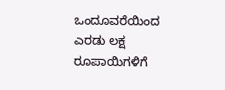ಒಂದೂವರೆಯಿಂದ ಎರಡು ಲಕ್ಷ ರೂಪಾಯಿಗಳಿಗೆ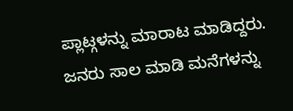ಪ್ಲಾಟ್ಗಳನ್ನು ಮಾರಾಟ ಮಾಡಿದ್ದರು. ಜನರು ಸಾಲ ಮಾಡಿ ಮನೆಗಳನ್ನು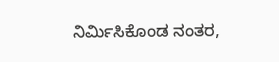ನಿರ್ಮಿಸಿಕೊಂಡ ನಂತರ,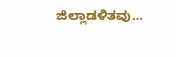ಜಿಲ್ಲಾಡಳಿತವು…